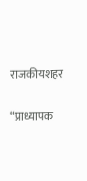राजकीयशहर

“प्राध्यापक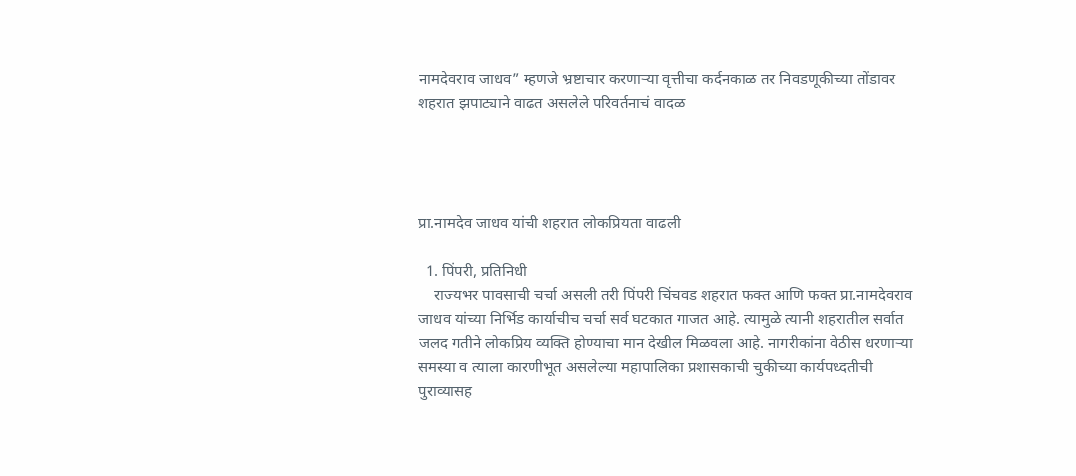नामदेवराव जाधव” म्हणजे भ्रष्टाचार करणाऱ्या वृत्तीचा कर्दनकाळ तर निवडणूकीच्या तोंडावर शहरात झपाट्याने वाढत असलेले परिवर्तनाचं वादळ




प्रा.नामदेव जाधव यांची शहरात लोकप्रियता वाढली

  1. पिंपरी, प्रतिनिधी
    राज्यभर पावसाची चर्चा असली तरी पिंपरी चिंचवड शहरात फक्त आणि फक्त प्रा.नामदेवराव जाधव यांच्या निर्भिड कार्याचीच चर्चा सर्व घटकात गाजत आहे. त्यामुळे त्यानी शहरातील सर्वात जलद गतीने लोकप्रिय व्यक्ति होण्याचा मान देखील मिळवला आहे. नागरीकांना वेठीस धरणाऱ्या समस्या व त्याला कारणीभूत असलेल्या महापालिका प्रशासकाची चुकीच्या कार्यपध्दतीची पुराव्यासह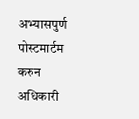अभ्यासपुर्ण पोस्टमार्टम करुन अधिकारी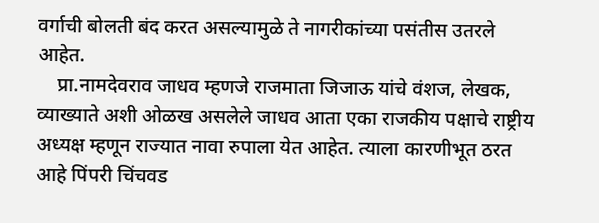वर्गाची बोलती बंद करत असल्यामुळे ते नागरीकांच्या पसंतीस उतरले आहेत.
    प्रा.नामदेवराव जाधव म्हणजे राजमाता जिजाऊ यांचे वंशज, लेखक, व्याख्याते अशी ओळख असलेले जाधव आता एका राजकीय पक्षाचे राष्ट्रीय अध्यक्ष म्हणून राज्यात नावा रुपाला येत आहेत. त्याला कारणीभूत ठरत आहे पिंपरी चिंचवड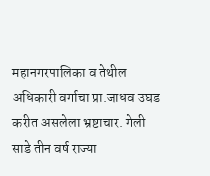महानगरपालिका व तेथील अधिकारी वर्गाचा प्रा.जाधव उघड करीत असलेला भ्रष्टाचार. गेली साडे तीन वर्ष राज्या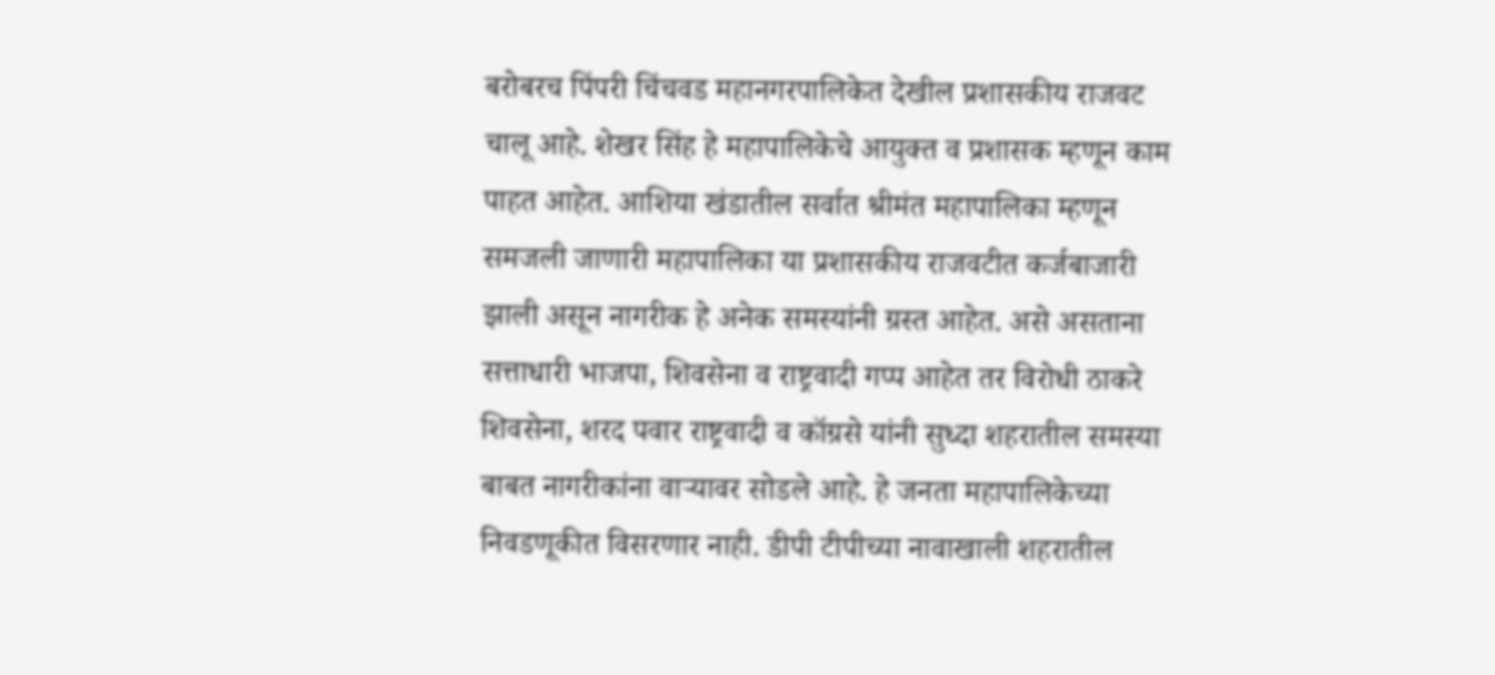बरोबरच पिंपरी चिंचवड महानगरपालिकेत देखील प्रशासकीय राजवट चालू आहे. शेखर सिंह हे महापालिकेचे आयुक्त व प्रशासक म्हणून काम पाहत आहेत. आशिया खंडातील सर्वात श्रीमंत महापालिका म्हणून समजली जाणारी महापालिका या प्रशासकीय राजवटीत कर्जबाजारी झाली असून नागरीक हे अनेक समस्यांनी ग्रस्त आहेत. असे असताना सत्ताधारी भाजपा, शिवसेना व राष्ट्रवादी गप्प आहेत तर विरोधी ठाकरे शिवसेना, शरद पवार राष्ट्रवादी व कॉग्रसे यांनी सुध्दा शहरातील समस्या बाबत नागरीकांना वाऱ्यावर सोडले आहे. हे जनता महापालिकेच्या निवडणूकीत विसरणार नाही. डीपी टीपीच्या नावाखाली शहरातील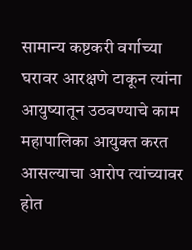सामान्य कष्टकरी वर्गाच्या घरावर आरक्षणे टाकून त्यांना आयुष्यातून उठवण्याचे काम महापालिका आयुक्त करत आसल्याचा आरोप त्यांच्यावर होत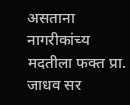असताना नागरीकांच्य मदतीला फक्त प्रा. जाधव सर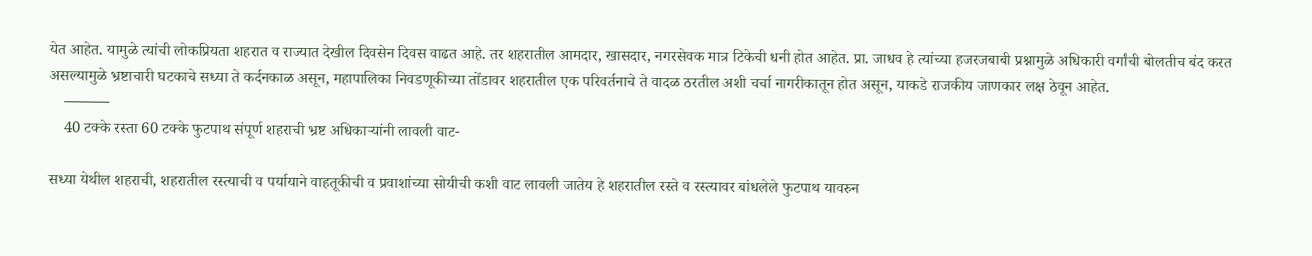येत आहेत. यामुळे त्यांची लोकप्रियता शहरात व राज्यात देखील दिवसेन दिवस वाढत आहे. तर शहरातील आमदार, खासदार, नगरसेवक मात्र टिकेची धनी होत आहेत. प्रा. जाधव हे त्यांच्या हजरजबाबी प्रश्नामुळे अधिकारी वर्गांची बोलतीच बंद करत असल्यामुळे भ्रष्टाचारी घटकाचे सध्या ते कर्दनकाळ असून, महापालिका निवडणूकीच्या तोंडावर शहरातील एक परिवर्तनाचे ते वादळ ठरतील अशी चर्चा नागरीकातून होत असून, याकडे राजकीय जाणकार लक्ष ठेवून आहेत.
    ———
    40 टक्के रस्ता 60 टक्के फुटपाथ संपूर्ण शहराची भ्रष्ट अधिकाऱ्यांनी लावली वाट-

सध्या येथील शहराची, शहरातील रस्त्याची व पर्यायाने वाहतूकीची व प्रवाशांच्या सोयीची कशी वाट लावली जातेय हे शहरातील रस्ते व रस्त्यावर बांधलेले फुटपाथ यावरुन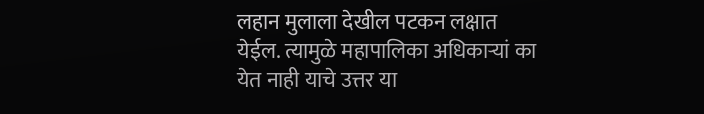लहान मुलाला देखील पटकन लक्षात येईल. त्यामुळे महापालिका अधिकाऱ्यां का येत नाही याचे उत्तर या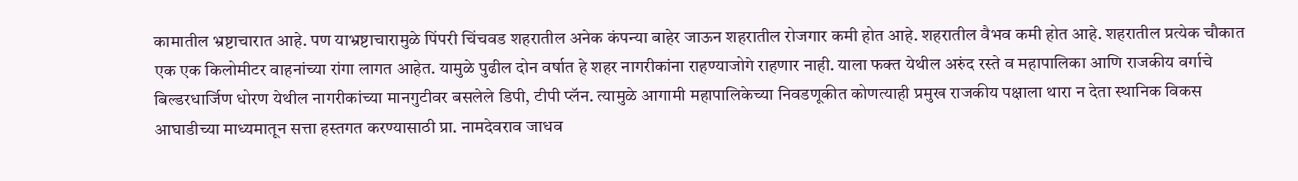कामातील भ्रष्टाचारात आहे. पण याभ्रष्टाचारामुळे पिंपरी चिंचवड शहरातील अनेक कंपन्या बाहेर जाऊन शहरातील रोजगार कमी होत आहे. शहरातील वैभव कमी होत आहे. शहरातील प्रत्येक चौकात एक एक किलोमीटर वाहनांच्या रांगा लागत आहेत. यामुळे पुढील दोन वर्षात हे शहर नागरीकांना राहण्याजोगे राहणार नाही. याला फक्त येथील अरुंद रस्ते व महापालिका आणि राजकीय वर्गाचे बिल्डरधार्जिण धोरण येथील नागरीकांच्या मानगुटीवर बसलेले डिपी, टीपी प्लॅन. त्यामुळे आगामी महापालिकेच्या निवडणूकीत कोणत्याही प्रमुख राजकीय पक्षाला थारा न देता स्थानिक विकस आघाडीच्या माध्यमातून सत्ता हस्तगत करण्यासाठी प्रा. नामदेवराव जाधव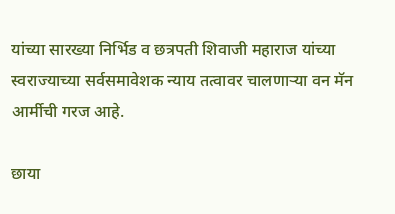यांच्या सारख्या निर्भिड व छत्रपती शिवाजी महाराज यांच्या स्वराज्याच्या सर्वसमावेशक न्याय तत्वावर चालणाऱ्या वन मॅन आर्मीची गरज आहे.

छाया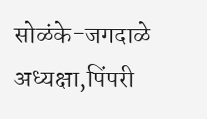सोळंके-जगदाळे
अध्यक्षा,पिंपरी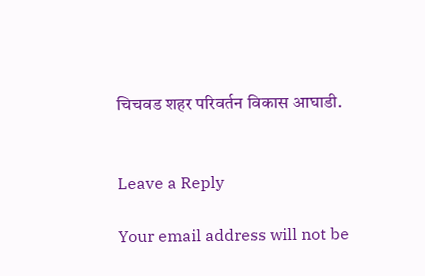चिचवड शहर परिवर्तन विकास आघाडी.


Leave a Reply

Your email address will not be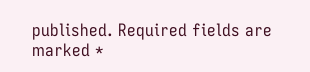published. Required fields are marked *